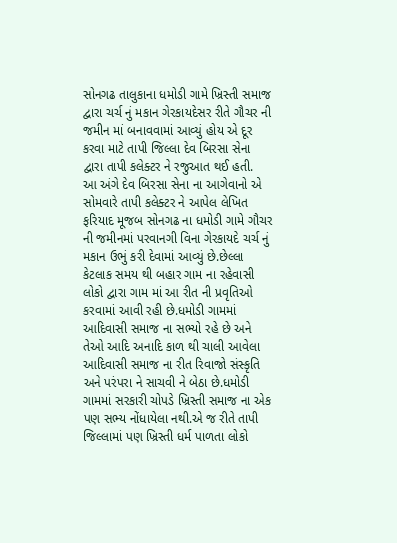સોનગઢ તાલુકાના ધમોડી ગામે ખ્રિસ્તી સમાજ દ્વારા ચર્ચ નું મકાન ગેરકાયદેસર રીતે ગૌચર ની જમીન માં બનાવવામાં આવ્યું હોય એ દૂર કરવા માટે તાપી જિલ્લા દેવ બિરસા સેના દ્વારા તાપી કલેક્ટર ને રજુઆત થઈ હતી.
આ અંગે દેવ બિરસા સેના ના આગેવાનો એ સોમવારે તાપી કલેક્ટર ને આપેલ લેખિત ફરિયાદ મૂજબ સોનગઢ ના ધમોડી ગામે ગૌચર ની જમીનમાં પરવાનગી વિના ગેરકાયદે ચર્ચ નું મકાન ઉભું કરી દેવામાં આવ્યું છે.છેલ્લા કેટલાક સમય થી બહાર ગામ ના રહેવાસી લોકો દ્વારા ગામ માં આ રીત ની પ્રવૃતિઓ કરવામાં આવી રહી છે.ધમોડી ગામમાં આદિવાસી સમાજ ના સભ્યો રહે છે અને તેઓ આદિ અનાદિ કાળ થી ચાલી આવેલા આદિવાસી સમાજ ના રીત રિવાજો સંસ્કૃતિ અને પરંપરા ને સાચવી ને બેઠા છે.ધમોડી ગામમાં સરકારી ચોપડે ખ્રિસ્તી સમાજ ના એક પણ સભ્ય નોંધાયેલા નથી.એ જ રીતે તાપી જિલ્લામાં પણ ખ્રિસ્તી ધર્મ પાળતા લોકો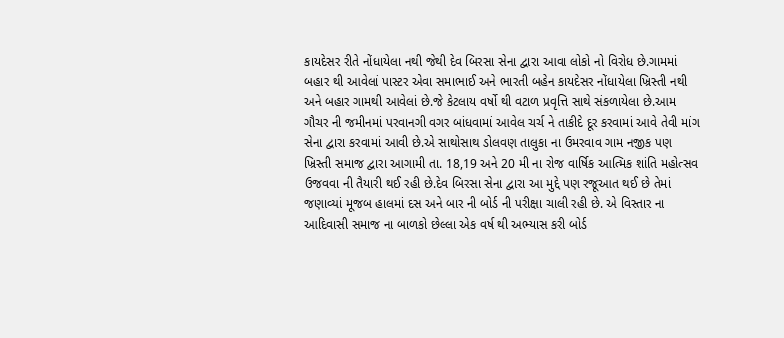કાયદેસર રીતે નોંધાયેલા નથી જેથી દેવ બિરસા સેના દ્વારા આવા લોકો નો વિરોધ છે.ગામમાં બહાર થી આવેલાં પાસ્ટર એવા સમાભાઈ અને ભારતી બહેન કાયદેસર નોંધાયેલા ખ્રિસ્તી નથી અને બહાર ગામથી આવેલાં છે.જે કેટલાય વર્ષો થી વટાળ પ્રવૃત્તિ સાથે સંકળાયેલા છે.આમ ગૌચર ની જમીનમાં પરવાનગી વગર બાંધવામાં આવેલ ચર્ચ ને તાકીદે દૂર કરવામાં આવે તેવી માંગ સેના દ્વારા કરવામાં આવી છે.એ સાથોસાથ ડોલવણ તાલુકા ના ઉમરવાવ ગામ નજીક પણ ખ્રિસ્તી સમાજ દ્વારા આગામી તા. 18,19 અને 20 મી ના રોજ વાર્ષિક આત્મિક શાંતિ મહોત્સવ ઉજવવા ની તૈયારી થઈ રહી છે.દેવ બિરસા સેના દ્વારા આ મુદ્દે પણ રજૂઆત થઈ છે તેમાં જણાવ્યાં મૂજબ હાલમાં દસ અને બાર ની બોર્ડ ની પરીક્ષા ચાલી રહી છે. એ વિસ્તાર ના આદિવાસી સમાજ ના બાળકો છેલ્લા એક વર્ષ થી અભ્યાસ કરી બોર્ડ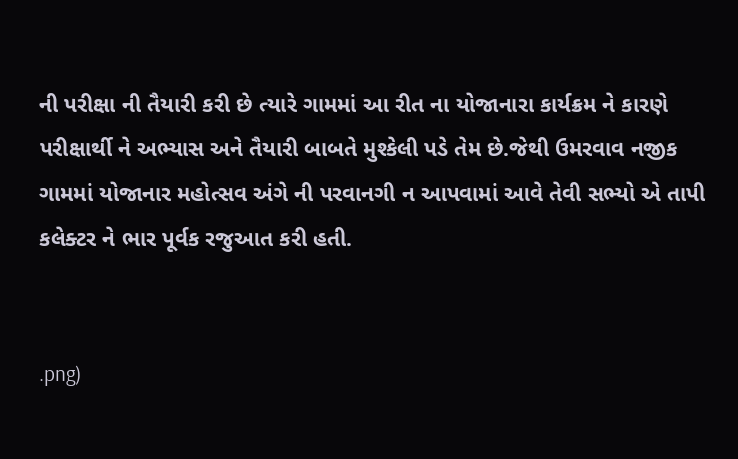ની પરીક્ષા ની તૈયારી કરી છે ત્યારે ગામમાં આ રીત ના યોજાનારા કાર્યક્રમ ને કારણે પરીક્ષાર્થી ને અભ્યાસ અને તૈયારી બાબતે મુશ્કેલી પડે તેમ છે.જેથી ઉમરવાવ નજીક ગામમાં યોજાનાર મહોત્સવ અંગે ની પરવાનગી ન આપવામાં આવે તેવી સભ્યો એ તાપી કલેક્ટર ને ભાર પૂર્વક રજુઆત કરી હતી.


.png)